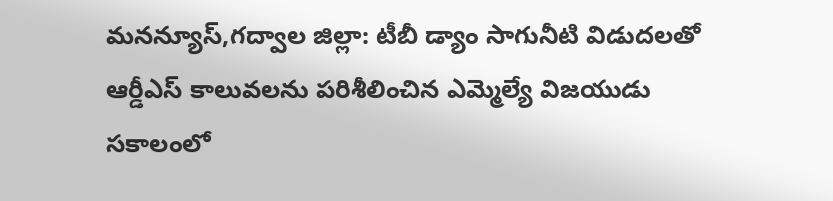మనన్యూస్,గద్వాల జిల్లా: టీబీ డ్యాం సాగునీటి విడుదలతో ఆర్డీఎస్ కాలువలను పరిశీలించిన ఎమ్మెల్యే విజయుడు సకాలంలో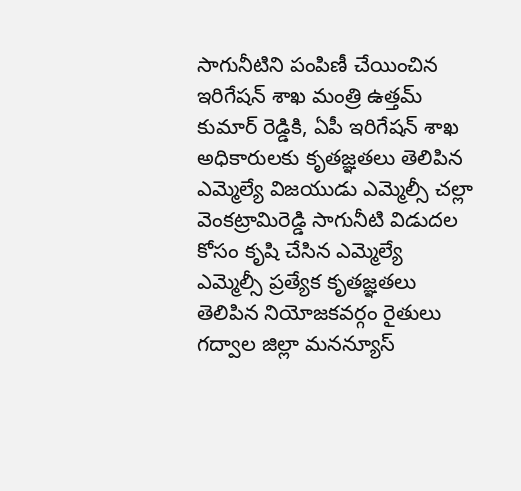సాగునీటిని పంపిణీ చేయించిన ఇరిగేషన్ శాఖ మంత్రి ఉత్తమ్ కుమార్ రెడ్డికి, ఏపీ ఇరిగేషన్ శాఖ అధికారులకు కృతజ్ఞతలు తెలిపిన ఎమ్మెల్యే విజయుడు ఎమ్మెల్సీ చల్లా వెంకట్రామిరెడ్డి సాగునీటి విడుదల కోసం కృషి చేసిన ఎమ్మెల్యే ఎమ్మెల్సీ ప్రత్యేక కృతజ్ఞతలు తెలిపిన నియోజకవర్గం రైతులు
గద్వాల జిల్లా మనన్యూస్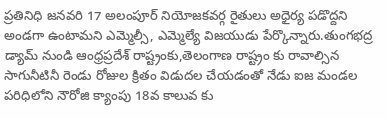ప్రతినిధి జనవరి 17 అలంపూర్ నియోజకవర్గ రైతులు అధైర్య పడొద్దని అండగా ఉంటామని ఎమ్మెల్సీ, ఎమ్మెల్యే విజయుడు పేర్కొన్నారు.తుంగభద్ర డ్యామ్ నుండి ఆంధ్రప్రదేశ్ రాష్ట్రంకు,తెలంగాణ రాష్ట్రం కు రావాల్సిన సాగునీటినీ రెండు రోజుల క్రితం విడుదల చేయడంతో నేడు ఐజ మండల పరిధిలోని నౌరోజి క్యాంపు 18వ కాలువ కు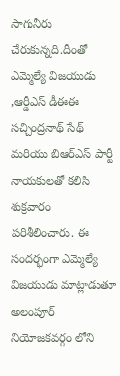సాగునీరు చేరుకున్నది.దీంతో ఎమ్మెల్యే విజయుడు ,ఆర్డీఎస్ డీఈఈ సచ్చింద్రనాథ్ సేథ్ మరియు బిఆర్ఎస్ పార్టీ నాయకులతో కలిసి శుక్రవారం పరిశీలించారు. ఈ సందర్భంగా ఎమ్మెల్యే విజయుడు మాట్లాడుతూ అలంపూర్ నియోజకవర్గం లోని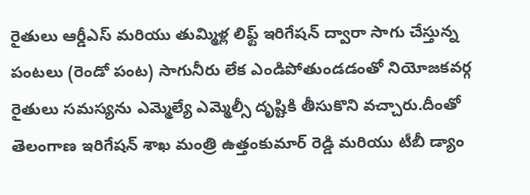రైతులు ఆర్డీఎస్ మరియు తుమ్మిళ్ల లిఫ్ట్ ఇరిగేషన్ ద్వారా సాగు చేస్తున్న పంటలు (రెండో పంట) సాగునీరు లేక ఎండిపోతుండడంతో నియోజకవర్గ రైతులు సమస్యను ఎమ్మెల్యే ఎమ్మెల్సీ దృష్టికి తీసుకొని వచ్చారు.దీంతో తెలంగాణ ఇరిగేషన్ శాఖ మంత్రి ఉత్తంకుమార్ రెడ్డి మరియు టీబీ డ్యాం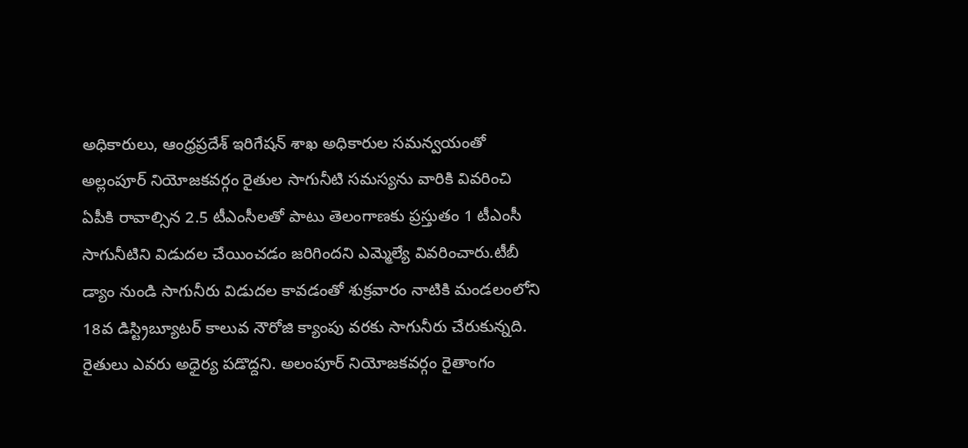అధికారులు, ఆంధ్రప్రదేశ్ ఇరిగేషన్ శాఖ అధికారుల సమన్వయంతో అల్లంపూర్ నియోజకవర్గం రైతుల సాగునీటి సమస్యను వారికి వివరించి ఏపీకి రావాల్సిన 2.5 టీఎంసీలతో పాటు తెలంగాణకు ప్రస్తుతం 1 టీఎంసీ సాగునీటిని విడుదల చేయించడం జరిగిందని ఎమ్మెల్యే వివరించారు.టీబీ డ్యాం నుండి సాగునీరు విడుదల కావడంతో శుక్రవారం నాటికి మండలంలోని 18వ డిస్ట్రిబ్యూటర్ కాలువ నౌరోజి క్యాంపు వరకు సాగునీరు చేరుకున్నది. రైతులు ఎవరు అధైర్య పడొద్దని. అలంపూర్ నియోజకవర్గం రైతాంగం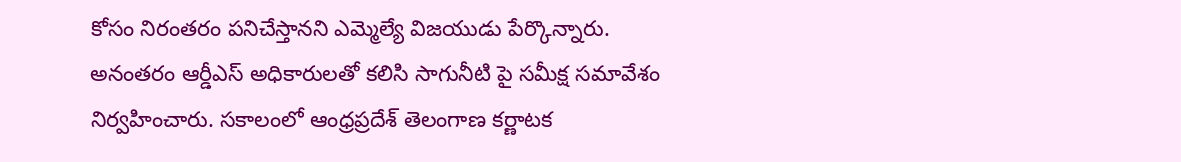కోసం నిరంతరం పనిచేస్తానని ఎమ్మెల్యే విజయుడు పేర్కొన్నారు. అనంతరం ఆర్డీఎస్ అధికారులతో కలిసి సాగునీటి పై సమీక్ష సమావేశం నిర్వహించారు. సకాలంలో ఆంధ్రప్రదేశ్ తెలంగాణ కర్ణాటక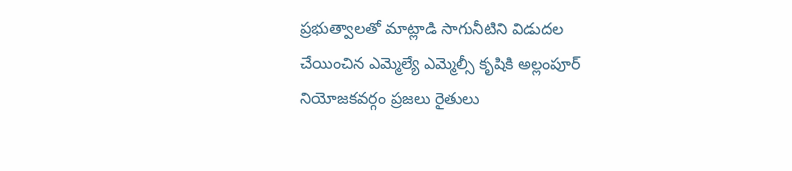ప్రభుత్వాలతో మాట్లాడి సాగునీటిని విడుదల చేయించిన ఎమ్మెల్యే ఎమ్మెల్సీ కృషికి అల్లంపూర్ నియోజకవర్గం ప్రజలు రైతులు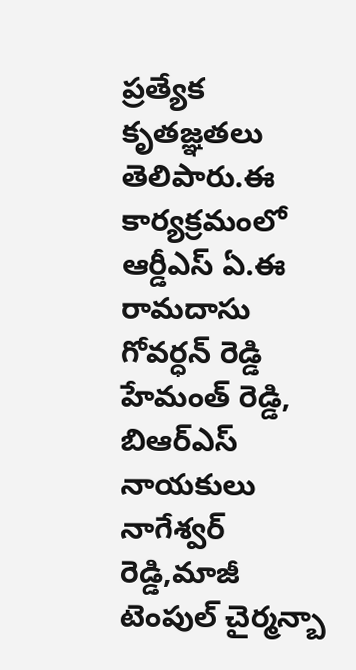ప్రత్యేక కృతజ్ఞతలు తెలిపారు.ఈ కార్యక్రమంలో ఆర్డీఎస్ ఏ.ఈ రామదాసు గోవర్ధన్ రెడ్డి హేమంత్ రెడ్డి, బిఆర్ఎస్ నాయకులు నాగేశ్వర్ రెడ్డి,మాజీ టెంపుల్ చైర్మన్బా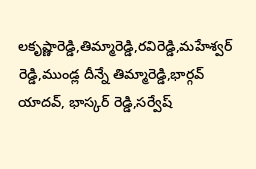లకృష్ణారెడ్డి,తిమ్మారెడ్డి,రవిరెడ్డి,మహేశ్వర్ రెడ్డి,ముండ్ల దీన్నే తిమ్మారెడ్డి,భార్గవ్ యాదవ్, భాస్కర్ రెడ్డి,సర్వేష్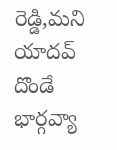రెడ్డి,మని యాదవ్ దొండే భార్గవ్యా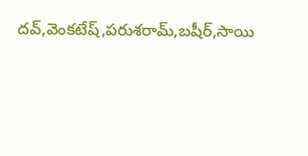దవ్,వెంకటేష్,పరుశరామ్,బషీర్,సాయి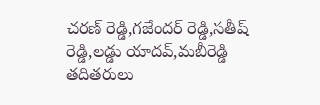చరణ్ రెడ్డి,గజేందర్ రెడ్డి,సతీష్ రెడ్డి,లడ్డు యాదవ్,మబీరెడ్డి తదితరులు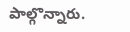పాల్గొన్నారు.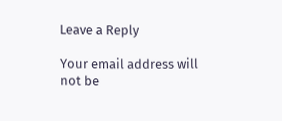Leave a Reply

Your email address will not be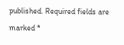published. Required fields are marked *